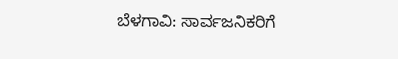ಬೆಳಗಾವಿ: ಸಾರ್ವಜನಿಕರಿಗೆ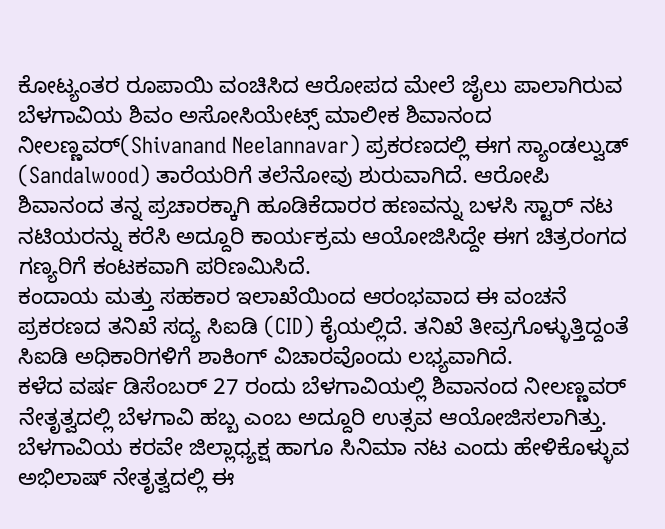ಕೋಟ್ಯಂತರ ರೂಪಾಯಿ ವಂಚಿಸಿದ ಆರೋಪದ ಮೇಲೆ ಜೈಲು ಪಾಲಾಗಿರುವ ಬೆಳಗಾವಿಯ ಶಿವಂ ಅಸೋಸಿಯೇಟ್ಸ್ ಮಾಲೀಕ ಶಿವಾನಂದ ನೀಲಣ್ಣವರ್(Shivanand Neelannavar) ಪ್ರಕರಣದಲ್ಲಿ ಈಗ ಸ್ಯಾಂಡಲ್ವುಡ್ (Sandalwood) ತಾರೆಯರಿಗೆ ತಲೆನೋವು ಶುರುವಾಗಿದೆ. ಆರೋಪಿ ಶಿವಾನಂದ ತನ್ನ ಪ್ರಚಾರಕ್ಕಾಗಿ ಹೂಡಿಕೆದಾರರ ಹಣವನ್ನು ಬಳಸಿ ಸ್ಟಾರ್ ನಟ ನಟಿಯರನ್ನು ಕರೆಸಿ ಅದ್ದೂರಿ ಕಾರ್ಯಕ್ರಮ ಆಯೋಜಿಸಿದ್ದೇ ಈಗ ಚಿತ್ರರಂಗದ ಗಣ್ಯರಿಗೆ ಕಂಟಕವಾಗಿ ಪರಿಣಮಿಸಿದೆ.
ಕಂದಾಯ ಮತ್ತು ಸಹಕಾರ ಇಲಾಖೆಯಿಂದ ಆರಂಭವಾದ ಈ ವಂಚನೆ ಪ್ರಕರಣದ ತನಿಖೆ ಸದ್ಯ ಸಿಐಡಿ (CID) ಕೈಯಲ್ಲಿದೆ. ತನಿಖೆ ತೀವ್ರಗೊಳ್ಳುತ್ತಿದ್ದಂತೆ ಸಿಐಡಿ ಅಧಿಕಾರಿಗಳಿಗೆ ಶಾಕಿಂಗ್ ವಿಚಾರವೊಂದು ಲಭ್ಯವಾಗಿದೆ.
ಕಳೆದ ವರ್ಷ ಡಿಸೆಂಬರ್ 27 ರಂದು ಬೆಳಗಾವಿಯಲ್ಲಿ ಶಿವಾನಂದ ನೀಲಣ್ಣವರ್ ನೇತೃತ್ವದಲ್ಲಿ ಬೆಳಗಾವಿ ಹಬ್ಬ ಎಂಬ ಅದ್ದೂರಿ ಉತ್ಸವ ಆಯೋಜಿಸಲಾಗಿತ್ತು. ಬೆಳಗಾವಿಯ ಕರವೇ ಜಿಲ್ಲಾಧ್ಯಕ್ಷ ಹಾಗೂ ಸಿನಿಮಾ ನಟ ಎಂದು ಹೇಳಿಕೊಳ್ಳುವ ಅಭಿಲಾಷ್ ನೇತೃತ್ವದಲ್ಲಿ ಈ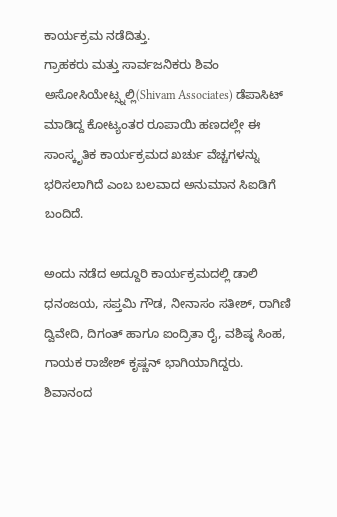ಕಾರ್ಯಕ್ರಮ ನಡೆದಿತ್ತು.
ಗ್ರಾಹಕರು ಮತ್ತು ಸಾರ್ವಜನಿಕರು ಶಿವಂ ಅಸೋಸಿಯೇಟ್ಸ್ನಲ್ಲಿ(Shivam Associates) ಡೆಪಾಸಿಟ್ ಮಾಡಿದ್ದ ಕೋಟ್ಯಂತರ ರೂಪಾಯಿ ಹಣದಲ್ಲೇ ಈ ಸಾಂಸ್ಕೃತಿಕ ಕಾರ್ಯಕ್ರಮದ ಖರ್ಚು ವೆಚ್ಚಗಳನ್ನು ಭರಿಸಲಾಗಿದೆ ಎಂಬ ಬಲವಾದ ಅನುಮಾನ ಸಿಐಡಿಗೆ ಬಂದಿದೆ.

ಅಂದು ನಡೆದ ಅದ್ದೂರಿ ಕಾರ್ಯಕ್ರಮದಲ್ಲಿ ಡಾಲಿ ಧನಂಜಯ, ಸಪ್ತಮಿ ಗೌಡ, ನೀನಾಸಂ ಸತೀಶ್, ರಾಗಿಣಿ ದ್ವಿವೇದಿ, ದಿಗಂತ್ ಹಾಗೂ ಐಂದ್ರಿತಾ ರೈ, ವಶಿಷ್ಠ ಸಿಂಹ, ಗಾಯಕ ರಾಜೇಶ್ ಕೃಷ್ಣನ್ ಭಾಗಿಯಾಗಿದ್ದರು.
ಶಿವಾನಂದ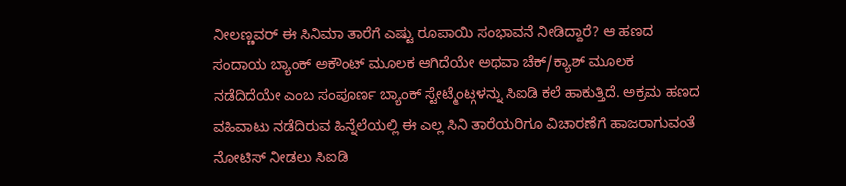ನೀಲಣ್ಣವರ್ ಈ ಸಿನಿಮಾ ತಾರೆಗೆ ಎಷ್ಟು ರೂಪಾಯಿ ಸಂಭಾವನೆ ನೀಡಿದ್ದಾರೆ? ಆ ಹಣದ ಸಂದಾಯ ಬ್ಯಾಂಕ್ ಅಕೌಂಟ್ ಮೂಲಕ ಆಗಿದೆಯೇ ಅಥವಾ ಚೆಕ್/ಕ್ಯಾಶ್ ಮೂಲಕ ನಡೆದಿದೆಯೇ ಎಂಬ ಸಂಪೂರ್ಣ ಬ್ಯಾಂಕ್ ಸ್ಟೇಟ್ಮೆಂಟ್ಗಳನ್ನು ಸಿಐಡಿ ಕಲೆ ಹಾಕುತ್ತಿದೆ. ಅಕ್ರಮ ಹಣದ ವಹಿವಾಟು ನಡೆದಿರುವ ಹಿನ್ನೆಲೆಯಲ್ಲಿ ಈ ಎಲ್ಲ ಸಿನಿ ತಾರೆಯರಿಗೂ ವಿಚಾರಣೆಗೆ ಹಾಜರಾಗುವಂತೆ ನೋಟಿಸ್ ನೀಡಲು ಸಿಐಡಿ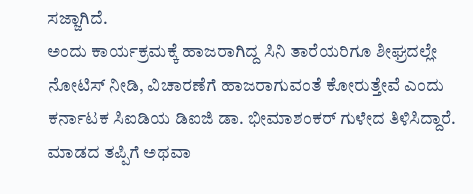ಸಜ್ಜಾಗಿದೆ.
ಅಂದು ಕಾರ್ಯಕ್ರಮಕ್ಕೆ ಹಾಜರಾಗಿದ್ದ ಸಿನಿ ತಾರೆಯರಿಗೂ ಶೀಘ್ರದಲ್ಲೇ ನೋಟಿಸ್ ನೀಡಿ, ವಿಚಾರಣೆಗೆ ಹಾಜರಾಗುವಂತೆ ಕೋರುತ್ತೇವೆ ಎಂದು ಕರ್ನಾಟಕ ಸಿಐಡಿಯ ಡಿಐಜಿ ಡಾ. ಭೀಮಾಶಂಕರ್ ಗುಳೇದ ತಿಳಿಸಿದ್ದಾರೆ.
ಮಾಡದ ತಪ್ಪಿಗೆ ಅಥವಾ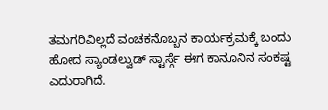ತಮಗರಿವಿಲ್ಲದೆ ವಂಚಕನೊಬ್ಬನ ಕಾರ್ಯಕ್ರಮಕ್ಕೆ ಬಂದು ಹೋದ ಸ್ಯಾಂಡಲ್ವುಡ್ ಸ್ಟಾರ್ಸ್ಗೆ ಈಗ ಕಾನೂನಿನ ಸಂಕಷ್ಟ ಎದುರಾಗಿದೆ.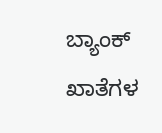ಬ್ಯಾಂಕ್ ಖಾತೆಗಳ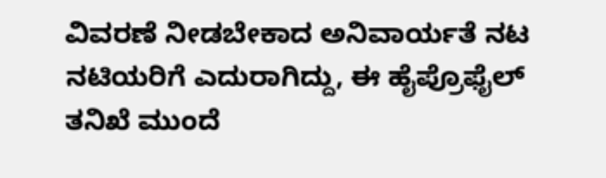ವಿವರಣೆ ನೀಡಬೇಕಾದ ಅನಿವಾರ್ಯತೆ ನಟ ನಟಿಯರಿಗೆ ಎದುರಾಗಿದ್ದು, ಈ ಹೈಪ್ರೊಫೈಲ್ ತನಿಖೆ ಮುಂದೆ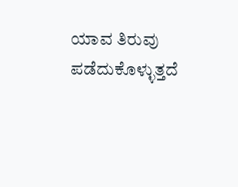ಯಾವ ತಿರುವು ಪಡೆದುಕೊಳ್ಳುತ್ತದೆ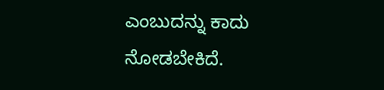ಎಂಬುದನ್ನು ಕಾದು ನೋಡಬೇಕಿದೆ.